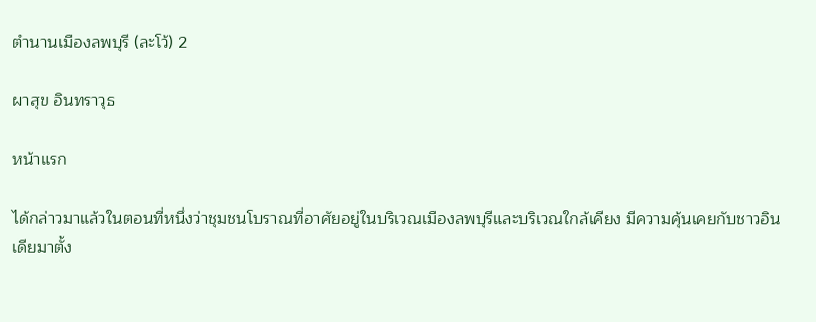ตำนานเมืองลพบุรี (ละโว้) 2

ผาสุข อินทราวุธ

หน้าแรก

ได้กล่าวมาแล้วในตอนที่หนึ่งว่าชุมชนโบราณที่อาศัยอยู่ในบริเวณเมืองลพบุรีและบริเวณใกล้เคียง มีความคุ้นเคยกับชาวอินเดียมาตั้ง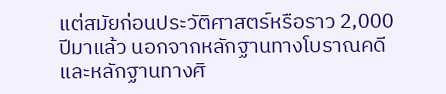แต่สมัยก่อนประวัติศาสตร์หรือราว 2,000 ปีมาแล้ว นอกจากหลักฐานทางโบราณคดีและหลักฐานทางศิ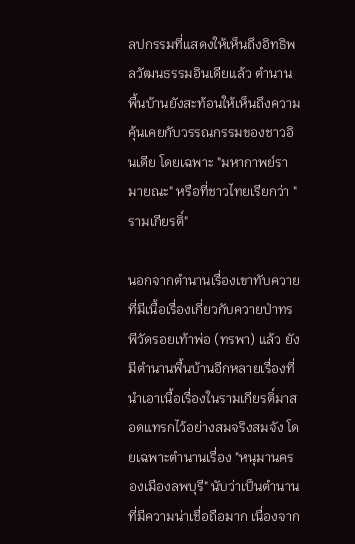ลปกรรมที่แสดงให้เห็นถึงอิทธิพลวัฒนธรรมอินเดียแล้ว ตำนานพื้นบ้านยังสะท้อนให้เห็นถึงความคุ้นเคยกับวรรณกรรมของชาวอินเดีย โดยเฉพาะ "มหากาพย์รามายณะ" หรือที่ชาวไทยเรียกว่า "รามเกียรติ์"

นอกจากตำนานเรื่องเขาทับควาย ที่มีเนื้อเรื่องเกี่ยวกับควายป่าทรพีวัดรอยเท้าพ่อ (ทรพา) แล้ว ยังมีตำนานพื้นบ้านอีกหลายเรื่องที่นำเอาเนื้อเรื่องในรามเกียรติ์มาสอดแทรกไว้อย่างสมจริงสมจัง โดยเฉพาะตำนานเรื่อง "หนุมานครองเมืองลพบุรี" นับว่าเป็นตำนานที่มีความน่าเชื่อถือมาก เนื่องจาก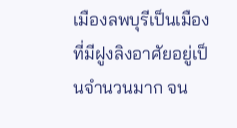เมืองลพบุรีเป็นเมืองที่มีฝูงลิงอาศัยอยู่เป็นจำนวนมาก จน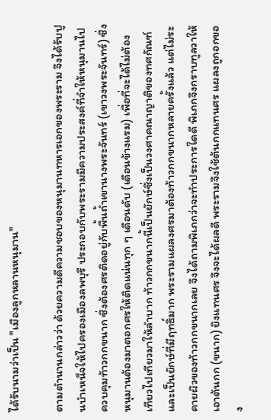ได้รับนามว่าเป็น "เมืองลูกหลานหนุมาน"

ตามตำนานกล่าวว่า ด้วยความดีความชอบของหนุมานทหารเอกของพระราม จึงได้รับปูนบำเหน็จให้ไปครองเมืองลพบุรี ประกอบกับพระรามมีความประสงค์ที่จำให้หนุมานไปควบคุมท้าวกกขนาก ซึ่งต้องศรติดอยู่กับพื้นถ้ำเขานางพระจันทร์ (เขาวงพระจันทร์) ซึ่งหนุมานต้องมาตอกศรให้ติดแน่นทุก ๆ เดือนดับ (เดือนข้างแรม) เพื่อที่จะได้ไม่ต้องเทียวไปเทียวมาให้ลำบาก ท้าวกกขนากนี้เป็นยักษ์ซึ่งเป็นวงศาคณาญาติของทศกัณฑ์ และเป็นยักษ์ที่มีฤทธิ์มาก พระรามแผลงศรมาต้องท้าวกกขนากหลายครั้งแล้ว แต่ไม่ระคายผิวของท้าวกกขนากเลย จึงได้ถามพิเภกว่าจะทำประการใดดี พิเภกจึงกราบทูลวาให้เอาต้นกก (ขนาก) ยิงแทนศร จึงจะได้ผลดี พระรามจึงใช้ต้นกกแทนศร แผลงถูกอกของ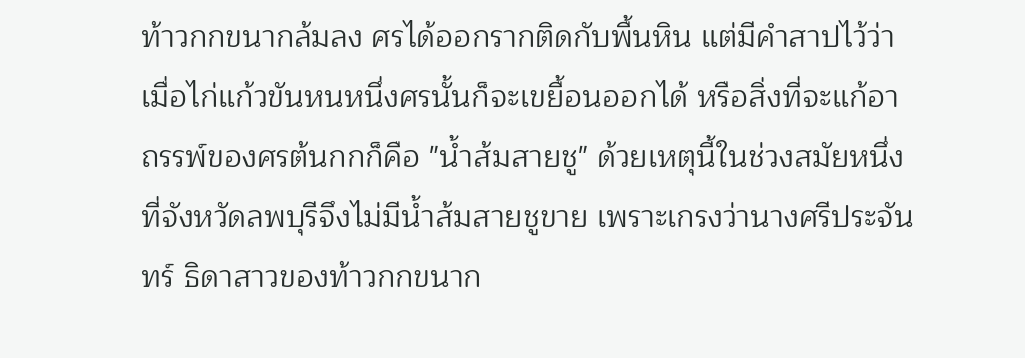ท้าวกกขนากล้มลง ศรได้ออกรากติดกับพื้นหิน แต่มีคำสาปไว้ว่าเมื่อไก่แก้วขันหนหนึ่งศรนั้นก็จะเขยื้อนออกได้ หรือสิ่งที่จะแก้อาถรรพ์ของศรต้นกกก็คือ "น้ำส้มสายชู" ด้วยเหตุนี้ในช่วงสมัยหนึ่งที่จังหวัดลพบุรีจึงไม่มีน้ำส้มสายชูขาย เพราะเกรงว่านางศรีประจันทร์ ธิดาสาวของท้าวกกขนาก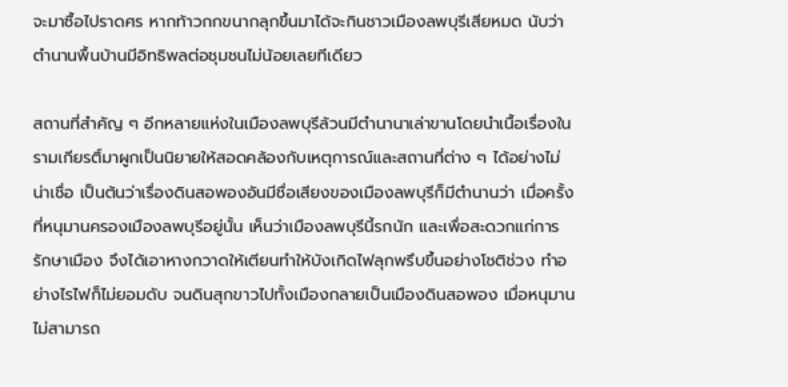จะมาซื้อไปราดศร หากท้าวกกขนากลุกขึ้นมาได้จะกินชาวเมืองลพบุรีเสียหมด นับว่าตำนานพื้นบ้านมีอิทธิพลต่อชุมชนไม่น้อยเลยทีเดียว

สถานที่สำคัญ ๆ อีกหลายแห่งในเมืองลพบุรีล้วนมีตำนานาเล่าขานโดยนำเนื้อเรื่องในรามเกียรติ์มาผูกเป็นนิยายให้สอดคล้องกับเหตุการณ์และสถานที่ต่าง ๆ ได้อย่างไม่น่าเชื่อ เป็นต้นว่าเรื่องดินสอพองอันมีชื่อเสียงของเมืองลพบุรีก็มีตำนานว่า เมื่อครั้งที่หนุมานครองเมืองลพบุรีอยู่นั้น เห็นว่าเมืองลพบุรีนี้รกนัก และเพื่อสะดวกแก่การรักษาเมือง จึงได้เอาหางกวาดให้เตียนทำให้บังเกิดไฟลุกพรึบขึ้นอย่างโชติช่วง ทำอย่างไรไฟก็ไม่ยอมดับ จนดินสุกขาวไปทั้งเมืองกลายเป็นเมืองดินสอพอง เมื่อหนุมานไม่สามารถ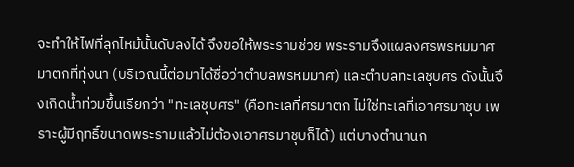จะทำให้ไฟที่ลุกไหม้นั้นดับลงได้ จึงขอให้พระรามช่วย พระรามจึงแผลงศรพรหมมาศ มาตกที่ทุ่งนา (บริเวณนี้ต่อมาได้ชื่อว่าตำบลพรหมมาศ) และตำบลทะเลชุบศร ดังนั้นจึงเกิดน้ำท่วมขึ้นเรียกว่า "ทะเลชุบศร" (คือทะเลที่ศรมาตก ไม่ใช่ทะเลที่เอาศรมาชุบ เพราะผู้มีฤทธิ์ขนาดพระรามแล้วไม่ต้องเอาศรมาชุบก็ได้) แต่บางตำนานก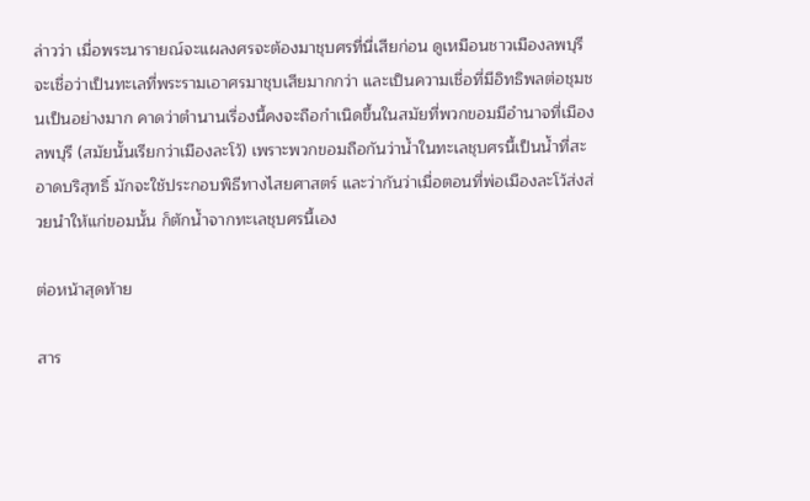ล่าวว่า เมื่อพระนารายณ์จะแผลงศรจะต้องมาชุบศรที่นี่เสียก่อน ดูเหมือนชาวเมืองลพบุรีจะเชื่อว่าเป็นทะเลที่พระรามเอาศรมาชุบเสียมากกว่า และเป็นความเชื่อที่มีอิทธิพลต่อชุมชนเป็นอย่างมาก คาดว่าตำนานเรื่องนี้คงจะถือกำเนิดขึ้นในสมัยที่พวกขอมมีอำนาจที่เมืองลพบุรี (สมัยนั้นเรียกว่าเมืองละโว้) เพราะพวกขอมถือกันว่าน้ำในทะเลชุบศรนี้เป็นน้ำที่สะอาดบริสุทธิ์ มักจะใช้ประกอบพิธีทางไสยศาสตร์ และว่ากันว่าเมื่อตอนที่พ่อเมืองละโว้ส่งส่วยนำให้แก่ขอมนั้น ก็ตักน้ำจากทะเลชุบศรนี้เอง

ต่อหน้าสุดท้าย

สาร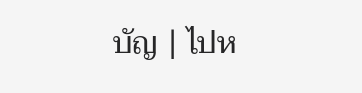บัญ | ไปห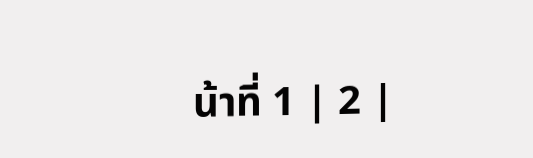น้าที่ 1 | 2 |